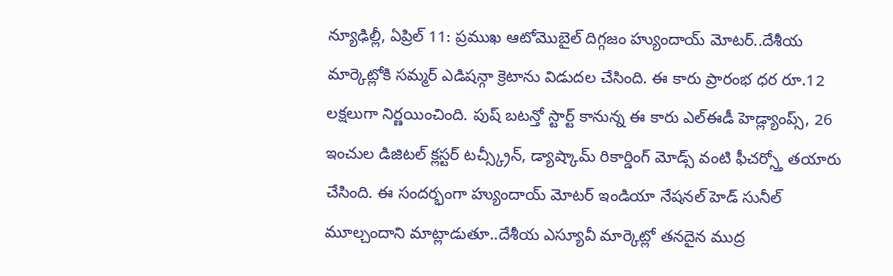న్యూఢిల్లీ, ఏప్రిల్ 11: ప్రముఖ ఆటోమొబైల్ దిగ్గజం హ్యుందాయ్ మోటర్..దేశీయ మార్కెట్లోకి సమ్మర్ ఎడిషన్గా క్రెటాను విడుదల చేసింది. ఈ కారు ప్రారంభ ధర రూ.12 లక్షలుగా నిర్ణయించింది. పుష్ బటన్తో స్టార్ట్ కానున్న ఈ కారు ఎల్ఈడీ హెడ్ల్యాంప్స్, 26 ఇంచుల డిజిటల్ క్లస్టర్ టచ్స్క్రీన్, డ్యాష్కామ్ రికార్డింగ్ మోడ్స్ వంటి ఫీచర్స్తో తయారు చేసింది. ఈ సందర్భంగా హ్యుందాయ్ మోటర్ ఇండియా నేషనల్ హెడ్ సునీల్ మూల్చందాని మాట్లాడుతూ..దేశీయ ఎస్యూవీ మార్కెట్లో తనదైన ముద్ర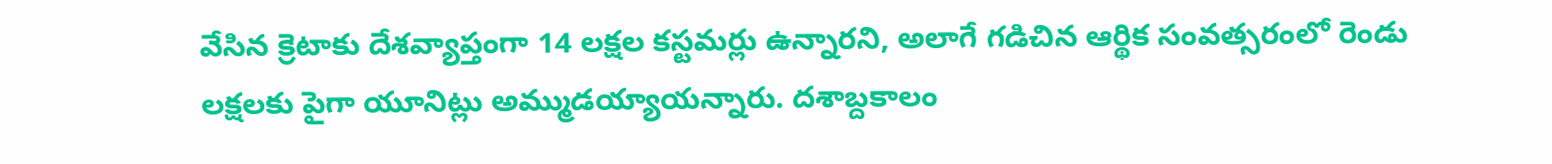వేసిన క్రెటాకు దేశవ్యాప్తంగా 14 లక్షల కస్టమర్లు ఉన్నారని, అలాగే గడిచిన ఆర్థిక సంవత్సరంలో రెండు లక్షలకు పైగా యూనిట్లు అమ్ముడయ్యాయన్నారు. దశాబ్దకాలం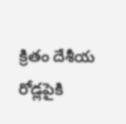క్రితం దేశీయ రోడ్లపైకి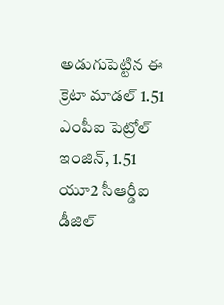అడుగుపెట్టిన ఈ క్రెటా మాడల్ 1.51 ఎంపీఐ పెట్రోల్ ఇంజిన్, 1.51 యూ2 సీఆర్డీఐ డీజిల్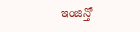ఇంజిన్తో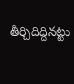తీర్చిదిద్దినట్టు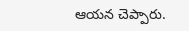ఆయన చెప్పారు.